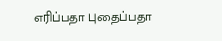எரிப்பதா புதைப்பதா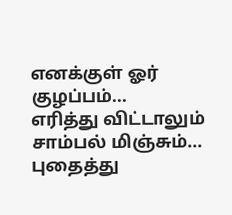எனக்குள் ஓர் குழப்பம்...
எரித்து விட்டாலும்
சாம்பல் மிஞ்சும்...
புதைத்து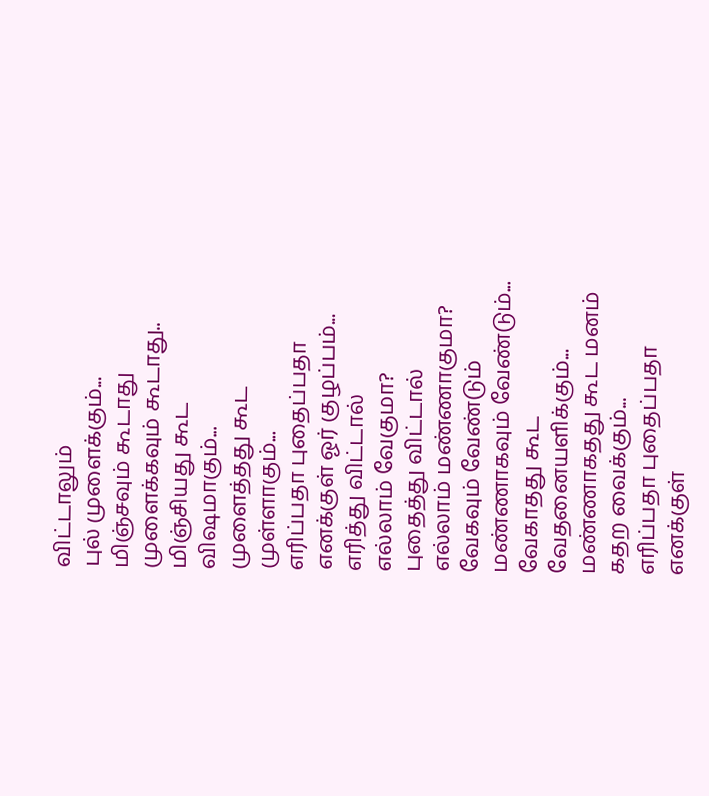விட்டாலும்
புல் முளைக்கும்...
மிஞ்சவும் கூடாது
முளைக்கவும் கூடாது..
மிஞ்சியது கூட
விஷமாகும்...
முளைத்தது கூட
முள்ளாகும்...
எரிப்பதா புதைப்பதா
எனக்குள் ஓர் குழப்பம்...
எரித்து விட்டால்
எல்லாம் வேகுமா?
புதைத்து விட்டால்
எல்லாம் மண்ணாகுமா?
வேகவும் வேண்டும்
மண்ணாகவும் வேண்டும்...
வேகாதது கூட
வேதனையளிக்கும்...
மண்ணாகதது கூட மனம்
கதற வைக்கும்...
எரிப்பதா புதைப்பதா
எனக்குள்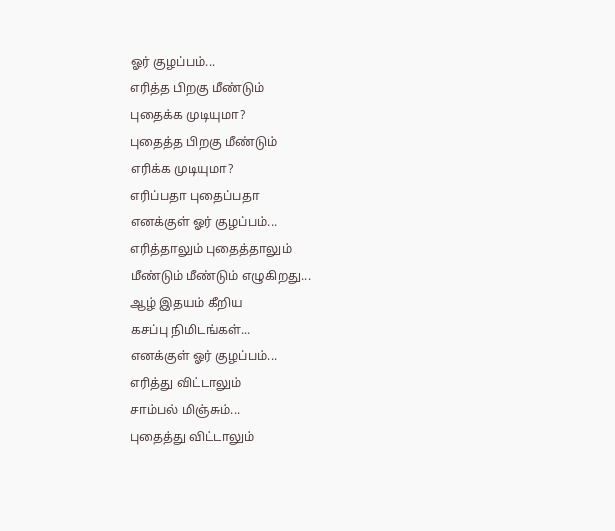ஓர் குழப்பம்...
எரித்த பிறகு மீண்டும்
புதைக்க முடியுமா?
புதைத்த பிறகு மீண்டும்
எரிக்க முடியுமா?
எரிப்பதா புதைப்பதா
எனக்குள் ஓர் குழப்பம்...
எரித்தாலும் புதைத்தாலும்
மீண்டும் மீண்டும் எழுகிறது...
ஆழ் இதயம் கீறிய
கசப்பு நிமிடங்கள்...
எனக்குள் ஓர் குழப்பம்...
எரித்து விட்டாலும்
சாம்பல் மிஞ்சும்...
புதைத்து விட்டாலும்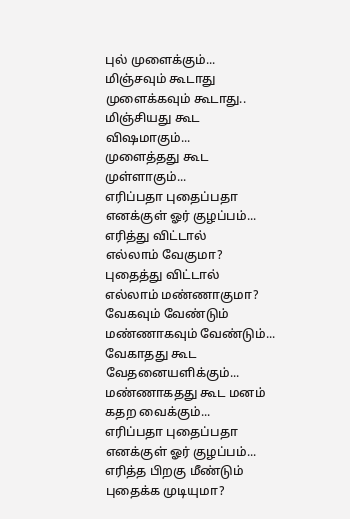புல் முளைக்கும்...
மிஞ்சவும் கூடாது
முளைக்கவும் கூடாது..
மிஞ்சியது கூட
விஷமாகும்...
முளைத்தது கூட
முள்ளாகும்...
எரிப்பதா புதைப்பதா
எனக்குள் ஓர் குழப்பம்...
எரித்து விட்டால்
எல்லாம் வேகுமா?
புதைத்து விட்டால்
எல்லாம் மண்ணாகுமா?
வேகவும் வேண்டும்
மண்ணாகவும் வேண்டும்...
வேகாதது கூட
வேதனையளிக்கும்...
மண்ணாகதது கூட மனம்
கதற வைக்கும்...
எரிப்பதா புதைப்பதா
எனக்குள் ஓர் குழப்பம்...
எரித்த பிறகு மீண்டும்
புதைக்க முடியுமா?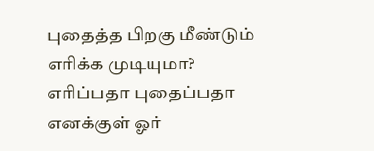புதைத்த பிறகு மீண்டும்
எரிக்க முடியுமா?
எரிப்பதா புதைப்பதா
எனக்குள் ஓர்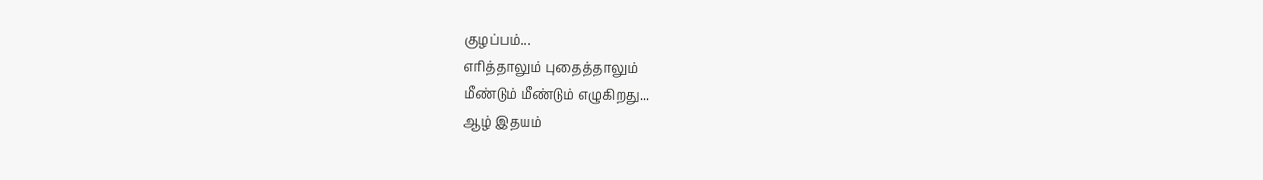குழப்பம்...
எரித்தாலும் புதைத்தாலும்
மீண்டும் மீண்டும் எழுகிறது...
ஆழ் இதயம்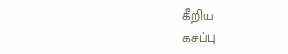கீறிய
கசப்பு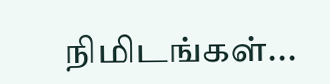நிமிடங்கள்...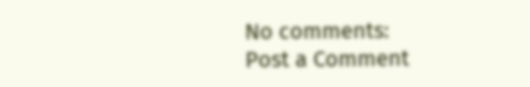No comments:
Post a Comment